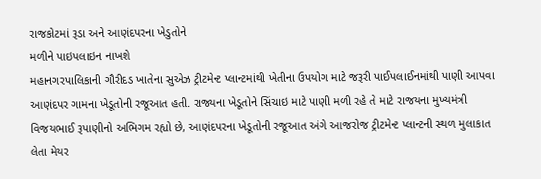રાજકોટમાં રૂડા અને આણંદપરના ખેડુતોને
મળીને પાઇપલાઇન નાખશે
મહાનગરપાલિકાની ગૌરીદડ ખાતેના સુએઝ ટ્રીટમેન્ટ પ્લાન્ટમાંથી ખેતીના ઉપયોગ માટે જરૂરી પાઈપલાઈનમાંથી પાણી આપવા આણંદપર ગામના ખેડૂતોની રજૂઆત હતી. રાજ્યના ખેડૂતોને સિંચાઇ માટે પાણી મળી રહે તે માટે રાજયના મુખ્યમંત્રી વિજયભાઈ રૂપાણીનો અભિગમ રહ્યો છે, આણંદપરના ખેડૂતોની રજૂઆત અંગે આજરોજ ટ્રીટમેન્ટ પ્લાન્ટની સ્થળ મુલાકાત લેતા મેયર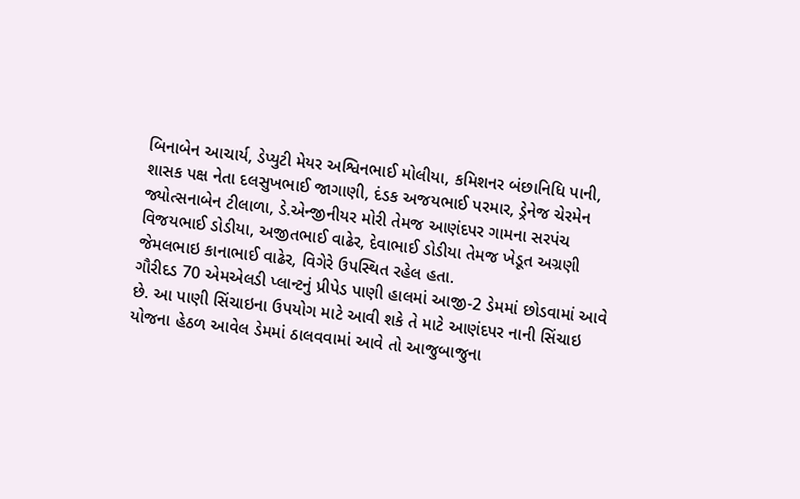બિનાબેન આચાર્ય, ડેપ્યુટી મેયર અશ્વિનભાઈ મોલીયા, કમિશનર બંછાનિધિ પાની, શાસક પક્ષ નેતા દલસુખભાઈ જાગાણી, દંડક અજયભાઈ પરમાર, ડ્રેનેજ ચેરમેન જ્યોત્સનાબેન ટીલાળા, ડે.એન્જીનીયર મોરી તેમજ આણંદપર ગામના સરપંચ વિજયભાઈ ડોડીયા, અજીતભાઈ વાઢેર, દેવાભાઈ ડોડીયા તેમજ ખેડૂત અગ્રણી જેમલભાઇ કાનાભાઈ વાઢેર, વિગેરે ઉપસ્થિત રહેલ હતા.
ગૌરીદડ 70 એમએલડી પ્લાન્ટનું પ્રીપેડ પાણી હાલમાં આજી-2 ડેમમાં છોડવામાં આવે છે. આ પાણી સિંચાઇના ઉપયોગ માટે આવી શકે તે માટે આણંદપર નાની સિંચાઇ યોજના હેઠળ આવેલ ડેમમાં ઠાલવવામાં આવે તો આજુબાજુના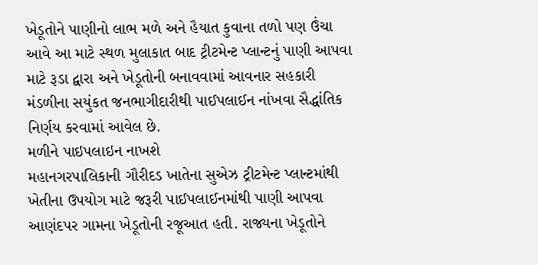ખેડૂતોને પાણીનો લાભ મળે અને હૈયાત કુવાના તળો પણ ઉંચા આવે આ માટે સ્થળ મુલાકાત બાદ ટ્રીટમેન્ટ પ્લાન્ટનું પાણી આપવા માટે રૂડા દ્વારા અને ખેડૂતોની બનાવવામાં આવનાર સહકારી મંડળીના સયુંકત જનભાગીદારીથી પાઈપલાઈન નાંખવા સૈદ્ધાંતિક નિર્ણય કરવામાં આવેલ છે.
મળીને પાઇપલાઇન નાખશે
મહાનગરપાલિકાની ગૌરીદડ ખાતેના સુએઝ ટ્રીટમેન્ટ પ્લાન્ટમાંથી ખેતીના ઉપયોગ માટે જરૂરી પાઈપલાઈનમાંથી પાણી આપવા આણંદપર ગામના ખેડૂતોની રજૂઆત હતી. રાજ્યના ખેડૂતોને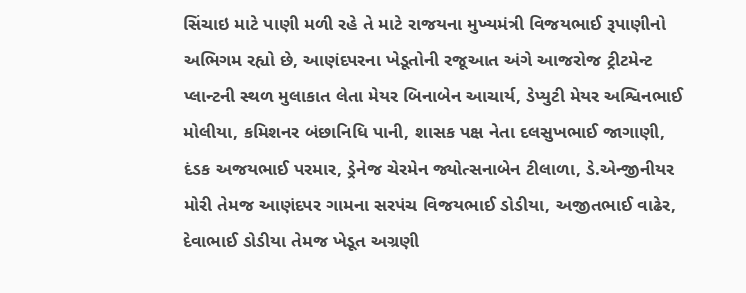સિંચાઇ માટે પાણી મળી રહે તે માટે રાજયના મુખ્યમંત્રી વિજયભાઈ રૂપાણીનો અભિગમ રહ્યો છે, આણંદપરના ખેડૂતોની રજૂઆત અંગે આજરોજ ટ્રીટમેન્ટ પ્લાન્ટની સ્થળ મુલાકાત લેતા મેયર બિનાબેન આચાર્ય, ડેપ્યુટી મેયર અશ્વિનભાઈ મોલીયા, કમિશનર બંછાનિધિ પાની, શાસક પક્ષ નેતા દલસુખભાઈ જાગાણી, દંડક અજયભાઈ પરમાર, ડ્રેનેજ ચેરમેન જ્યોત્સનાબેન ટીલાળા, ડે.એન્જીનીયર મોરી તેમજ આણંદપર ગામના સરપંચ વિજયભાઈ ડોડીયા, અજીતભાઈ વાઢેર, દેવાભાઈ ડોડીયા તેમજ ખેડૂત અગ્રણી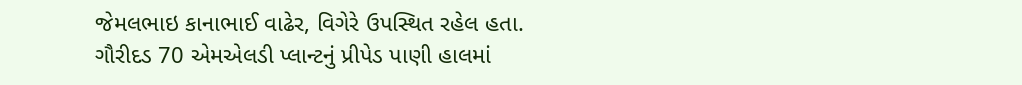જેમલભાઇ કાનાભાઈ વાઢેર, વિગેરે ઉપસ્થિત રહેલ હતા.
ગૌરીદડ 70 એમએલડી પ્લાન્ટનું પ્રીપેડ પાણી હાલમાં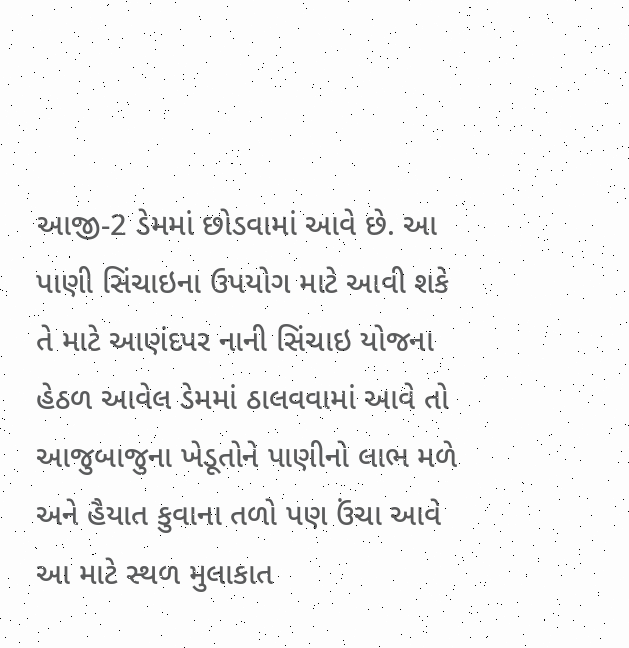આજી-2 ડેમમાં છોડવામાં આવે છે. આ પાણી સિંચાઇના ઉપયોગ માટે આવી શકે તે માટે આણંદપર નાની સિંચાઇ યોજના હેઠળ આવેલ ડેમમાં ઠાલવવામાં આવે તો આજુબાજુના ખેડૂતોને પાણીનો લાભ મળે અને હૈયાત કુવાના તળો પણ ઉંચા આવે આ માટે સ્થળ મુલાકાત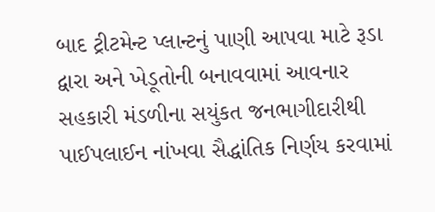બાદ ટ્રીટમેન્ટ પ્લાન્ટનું પાણી આપવા માટે રૂડા દ્વારા અને ખેડૂતોની બનાવવામાં આવનાર સહકારી મંડળીના સયુંકત જનભાગીદારીથી પાઈપલાઈન નાંખવા સૈદ્ધાંતિક નિર્ણય કરવામાં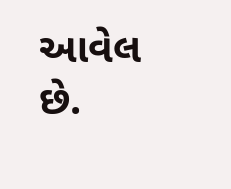આવેલ છે.